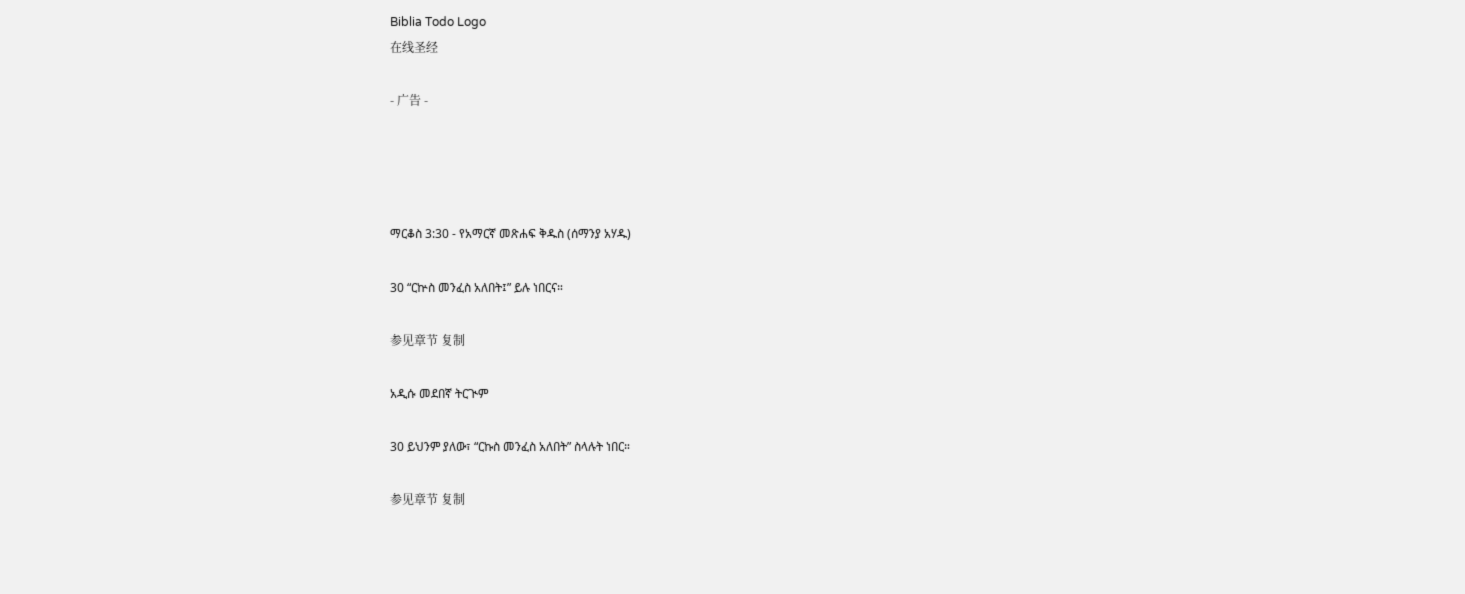Biblia Todo Logo
在线圣经

- 广告 -




ማርቆስ 3:30 - የአማርኛ መጽሐፍ ቅዱስ (ሰማንያ አሃዱ)

30 “ርኵስ መንፈስ አለበት፤” ይሉ ነበርና።

参见章节 复制

አዲሱ መደበኛ ትርጒም

30 ይህንም ያለው፣ “ርኩስ መንፈስ አለበት” ስላሉት ነበር።

参见章节 复制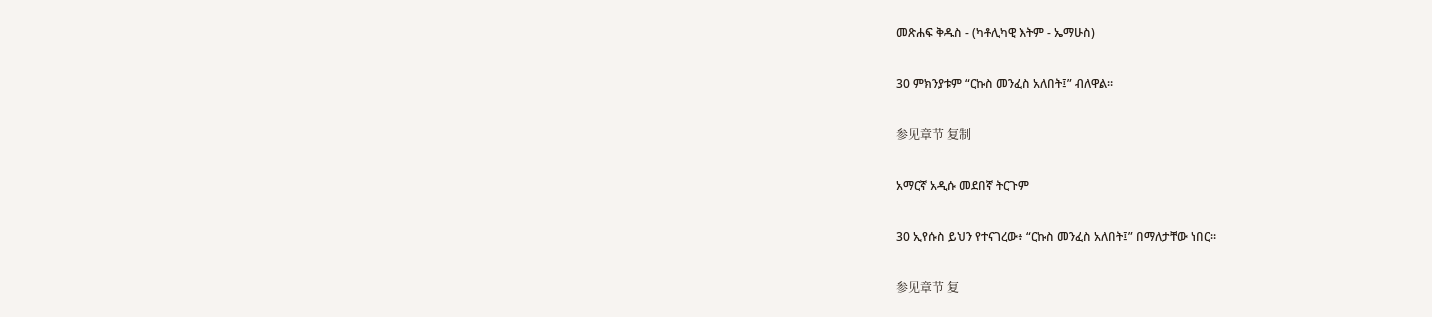መጽሐፍ ቅዱስ - (ካቶሊካዊ እትም - ኤማሁስ)

30 ምክንያቱም “ርኩስ መንፈስ አለበት፤” ብለዋል።

参见章节 复制

አማርኛ አዲሱ መደበኛ ትርጉም

30 ኢየሱስ ይህን የተናገረው፥ “ርኩስ መንፈስ አለበት፤” በማለታቸው ነበር።

参见章节 复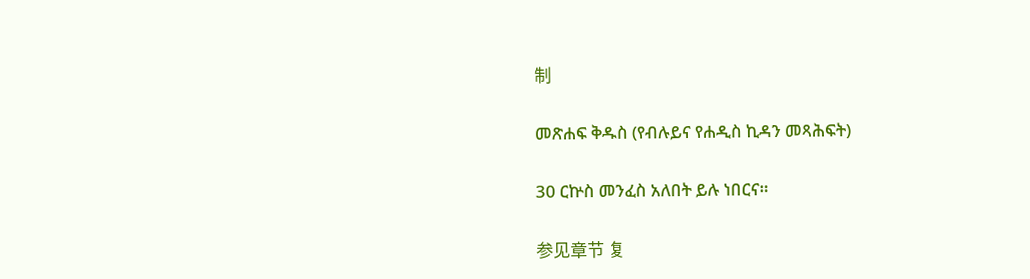制

መጽሐፍ ቅዱስ (የብሉይና የሐዲስ ኪዳን መጻሕፍት)

30 ርኵስ መንፈስ አለበት ይሉ ነበርና።

参见章节 复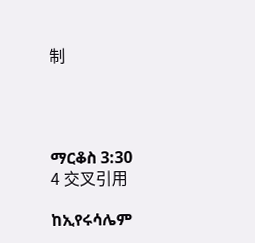制




ማርቆስ 3:30
4 交叉引用

ከኢየሩሳሌም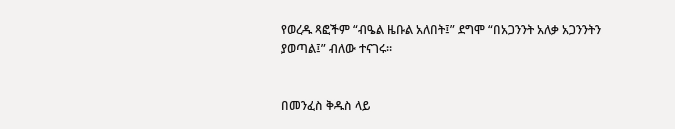የወረዱ ጻፎችም “ብዔል ዜቡል አለበት፤” ደግሞ “በአጋንንት አለቃ አጋንንትን ያወጣል፤” ብለው ተናገሩ።


በመንፈስ ቅዱስ ላይ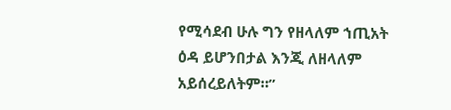የሚሳደብ ሁሉ ግን የዘላለም ኀጢአት ዕዳ ይሆንበታል እንጂ ለዘላለም አይሰረይለትም።”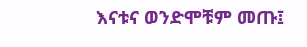እናቱና ወንድሞቹም መጡ፤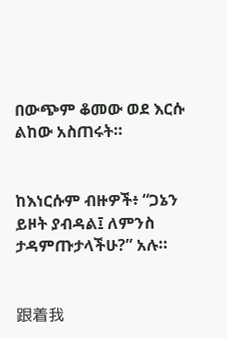በውጭም ቆመው ወደ እርሱ ልከው አስጠሩት።


ከእነርሱም ብዙዎች፥ “ጋኔን ይዞት ያብዳል፤ ለምንስ ታዳምጡታላችሁ?” አሉ።


跟着我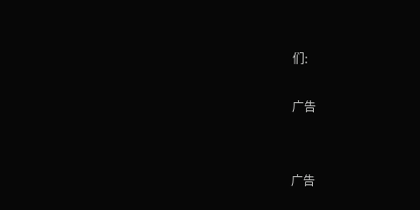们:

广告


广告